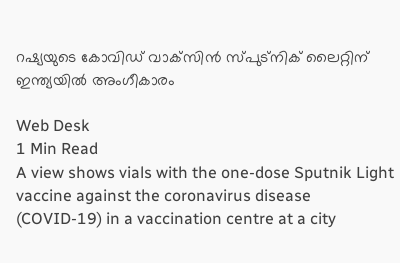റഷ്യയുടെ കോവിഡ് വാക്‌സിന്‍ സ്പുട്‌നിക് ലൈറ്റിന് ഇന്ത്യയില്‍ അംഗീകാരം

Web Desk
1 Min Read
A view shows vials with the one-dose Sputnik Light vaccine against the coronavirus disease (COVID-19) in a vaccination centre at a city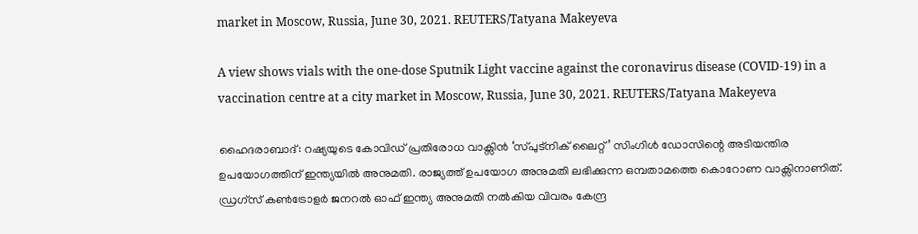market in Moscow, Russia, June 30, 2021. REUTERS/Tatyana Makeyeva

A view shows vials with the one-dose Sputnik Light vaccine against the coronavirus disease (COVID-19) in a vaccination centre at a city market in Moscow, Russia, June 30, 2021. REUTERS/Tatyana Makeyeva

ഹൈദരാബാദ്: റഷ്യയുടെ കോവിഡ് പ്രതിരോധ വാക്സിന്‍ ‘സ്പുട്നിക് ലൈറ്റ്’ സിംഗിള്‍ ഡോസിന്റെ അടിയന്തിര ഉപയോഗത്തിന് ഇന്ത്യയില്‍ അനുമതി. രാജ്യത്ത് ഉപയോഗ അനുമതി ലഭിക്കുന്ന ഒമ്പതാമത്തെ കൊറോണ വാക്സിനാണിത്. ഡ്രഗ്സ് കണ്‍ട്രോളര്‍ ജനറല്‍ ഓഫ് ഇന്ത്യ അനുമതി നല്‍കിയ വിവരം കേന്ദ്ര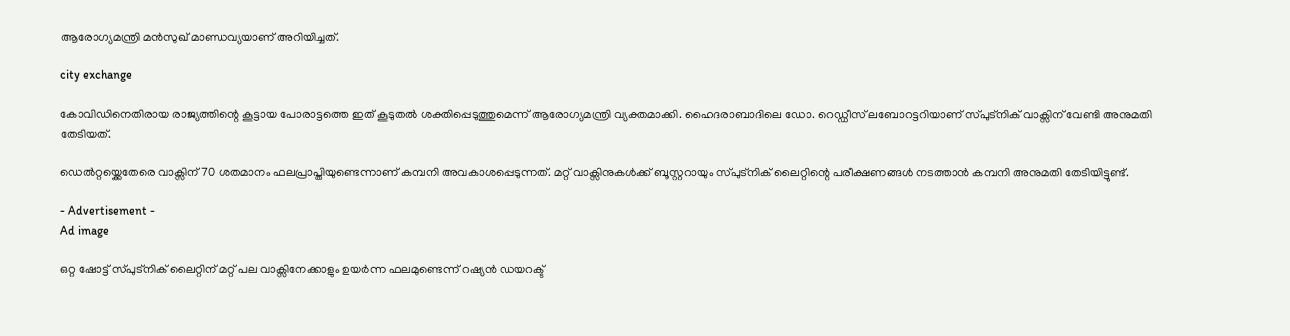ആരോഗ്യമന്ത്രി മന്‍സുഖ് മാണ്ഡവ്യയാണ് അറിയിച്ചത്.

city exchange

കോവിഡിനെതിരായ രാജ്യത്തിന്റെ കൂട്ടായ പോരാട്ടത്തെ ഇത് കൂടുതല്‍ ശക്തിപ്പെടുത്തുമെന്ന് ആരോഗ്യമന്ത്രി വ്യക്തമാക്കി. ഹൈദരാബാദിലെ ഡോ. റെഡ്ഡീസ് ലബോറട്ടറിയാണ് സ്പുട്നിക് വാക്സിന് വേണ്ടി അനുമതി തേടിയത്.

ഡെല്‍റ്റയ്ക്കെതേരെ വാക്സിന് 70 ശതമാനം ഫലപ്രാപ്തിയുണ്ടെന്നാണ് കമ്പനി അവകാശപ്പെടുന്നത്. മറ്റ് വാക്സിനുകള്‍ക്ക് ബൂസ്റ്ററായും സ്പുട്നിക് ലൈറ്റിന്റെ പരീക്ഷണങ്ങള്‍ നടത്താന്‍ കമ്പനി അനുമതി തേടിയിട്ടുണ്ട്.

- Advertisement -
Ad image

ഒറ്റ ഷോട്ട് സ്പുട്നിക് ലൈറ്റിന് മറ്റ് പല വാക്സിനേക്കാളും ഉയര്‍ന്ന ഫലമുണ്ടെന്ന് റഷ്യന്‍ ഡയറക്ട്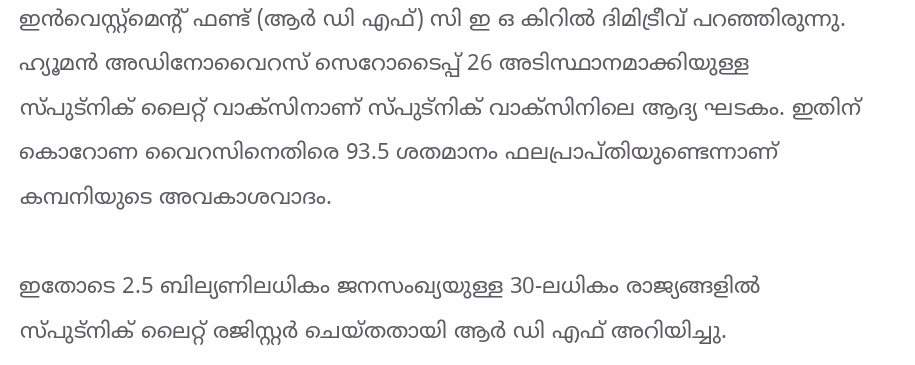ഇന്‍വെസ്റ്റ്മെന്റ് ഫണ്ട് (ആര്‍ ഡി എഫ്) സി ഇ ഒ കിറില്‍ ദിമിട്രീവ് പറഞ്ഞിരുന്നു. ഹ്യൂമന്‍ അഡിനോവൈറസ് സെറോടൈപ്പ് 26 അടിസ്ഥാനമാക്കിയുള്ള സ്പുട്നിക് ലൈറ്റ് വാക്സിനാണ് സ്പുട്നിക് വാക്സിനിലെ ആദ്യ ഘടകം. ഇതിന് കൊറോണ വൈറസിനെതിരെ 93.5 ശതമാനം ഫലപ്രാപ്തിയുണ്ടെന്നാണ് കമ്പനിയുടെ അവകാശവാദം.

ഇതോടെ 2.5 ബില്യണിലധികം ജനസംഖ്യയുള്ള 30-ലധികം രാജ്യങ്ങളില്‍ സ്പുട്‌നിക് ലൈറ്റ് രജിസ്റ്റര്‍ ചെയ്തതായി ആര്‍ ഡി എഫ് അറിയിച്ചു.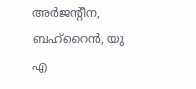അര്‍ജന്റീന, ബഹ്റൈന്‍, യു എ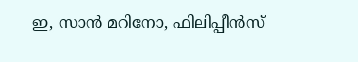ഇ, സാന്‍ മറിനോ, ഫിലിപ്പീന്‍സ്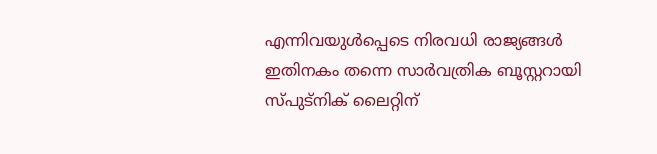എന്നിവയുള്‍പ്പെടെ നിരവധി രാജ്യങ്ങള്‍ ഇതിനകം തന്നെ സാര്‍വത്രിക ബൂസ്റ്ററായി സ്പുട്നിക് ലൈറ്റിന്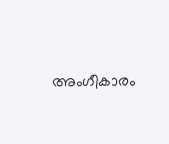അംഗീകാരം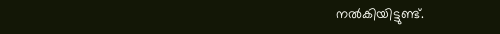നല്‍കിയിട്ടുണ്ട്.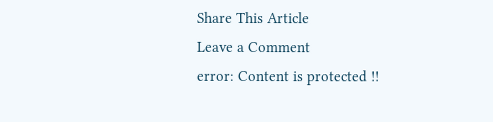Share This Article
Leave a Comment
error: Content is protected !!